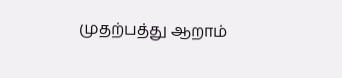முதற்பத்து ஆறாம்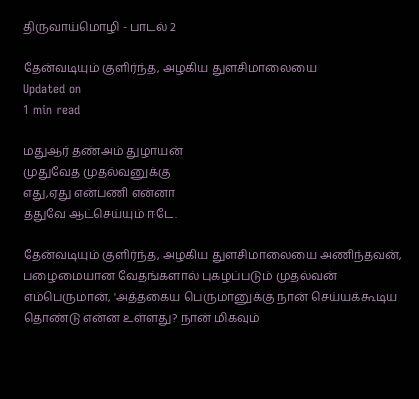திருவாய்மொழி - பாடல் 2

தேன்வடியும் குளிர்ந்த, அழகிய துளசிமாலையை
Updated on
1 min read

மதுஆர் தண்அம் துழாயன்
முதுவேத முதல்வனுக்கு
எது,ஏது என்பணி என்னா
ததுவே ஆட்செய்யும் ஈடே.

தேன்வடியும் குளிர்ந்த, அழகிய துளசிமாலையை அணிந்தவன், பழைமையான வேதங்களால் புகழப்படும் முதல்வன் எம்பெருமான், 'அத்தகைய பெருமானுக்கு நான் செய்யக்கூடிய தொண்டு என்ன உள்ளது? நான் மிகவும்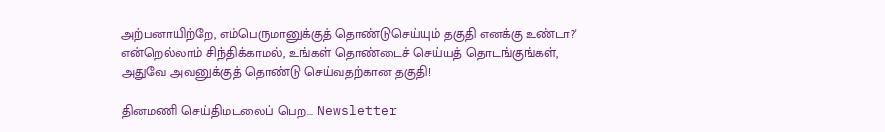அற்பனாயிற்றே, எம்பெருமானுக்குத் தொண்டுசெய்யும் தகுதி எனக்கு உண்டா?' என்றெல்லாம் சிந்திக்காமல், உங்கள் தொண்டைச் செய்யத் தொடங்குங்கள், அதுவே அவனுக்குத் தொண்டு செய்வதற்கான தகுதி!

தினமணி செய்திமடலைப் பெற... Newsletter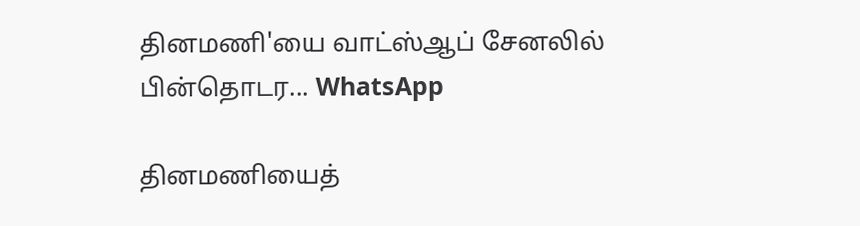தினமணி'யை வாட்ஸ்ஆப் சேனலில் பின்தொடர... WhatsApp

தினமணியைத்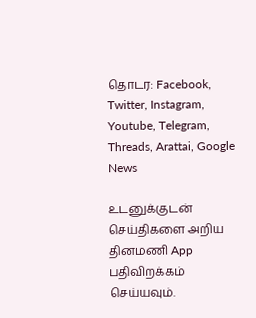தொடர: Facebook, Twitter, Instagram, Youtube, Telegram, Threads, Arattai, Google News

உடனுக்குடன் செய்திகளை அறிய தினமணி App பதிவிறக்கம் செய்யவும்.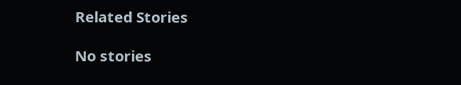Related Stories

No stories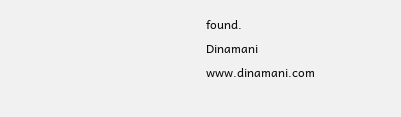found.
Dinamani
www.dinamani.com